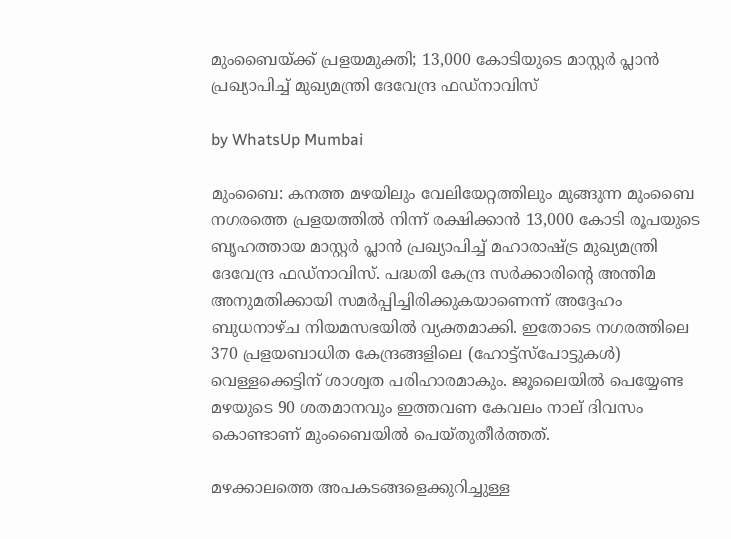മുംബൈയ്ക്ക് പ്രളയമുക്തി; 13,000 കോടിയുടെ മാസ്റ്റർ പ്ലാൻ പ്രഖ്യാപിച്ച് മുഖ്യമന്ത്രി ദേവേന്ദ്ര ഫഡ്നാവിസ്

by WhatsUp Mumbai

മുംബൈ: കനത്ത മഴയിലും വേലിയേറ്റത്തിലും മുങ്ങുന്ന മുംബൈ നഗരത്തെ പ്രളയത്തിൽ നിന്ന് രക്ഷിക്കാൻ 13,000 കോടി രൂപയുടെ ബൃഹത്തായ മാസ്റ്റർ പ്ലാൻ പ്രഖ്യാപിച്ച് മഹാരാഷ്ട്ര മുഖ്യമന്ത്രി ദേവേന്ദ്ര ഫഡ്നാവിസ്. പദ്ധതി കേന്ദ്ര സർക്കാരിന്റെ അന്തിമ അനുമതിക്കായി സമർപ്പിച്ചിരിക്കുകയാണെന്ന് അദ്ദേഹം ബുധനാഴ്ച നിയമസഭയിൽ വ്യക്തമാക്കി. ഇതോടെ നഗരത്തിലെ 370 പ്രളയബാധിത കേന്ദ്രങ്ങളിലെ (ഹോട്ട്‌സ്‌പോട്ടുകൾ) വെള്ളക്കെട്ടിന് ശാശ്വത പരിഹാരമാകും. ജൂലൈയിൽ പെയ്യേണ്ട മഴയുടെ 90 ശതമാനവും ഇത്തവണ കേവലം നാല് ദിവസം കൊണ്ടാണ് മുംബൈയിൽ പെയ്തുതീർത്തത്.

മഴക്കാലത്തെ അപകടങ്ങളെക്കുറിച്ചുള്ള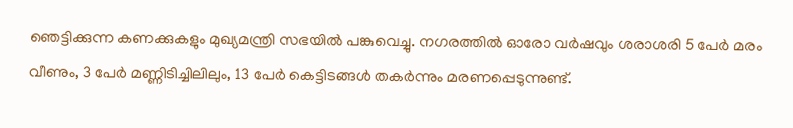ഞെട്ടിക്കുന്ന കണക്കുകളും മുഖ്യമന്ത്രി സഭയിൽ പങ്കുവെച്ചു. നഗരത്തിൽ ഓരോ വർഷവും ശരാശരി 5 പേർ മരം വീണും, 3 പേർ മണ്ണിടിച്ചിലിലും, 13 പേർ കെട്ടിടങ്ങൾ തകർന്നും മരണപ്പെടുന്നുണ്ട്.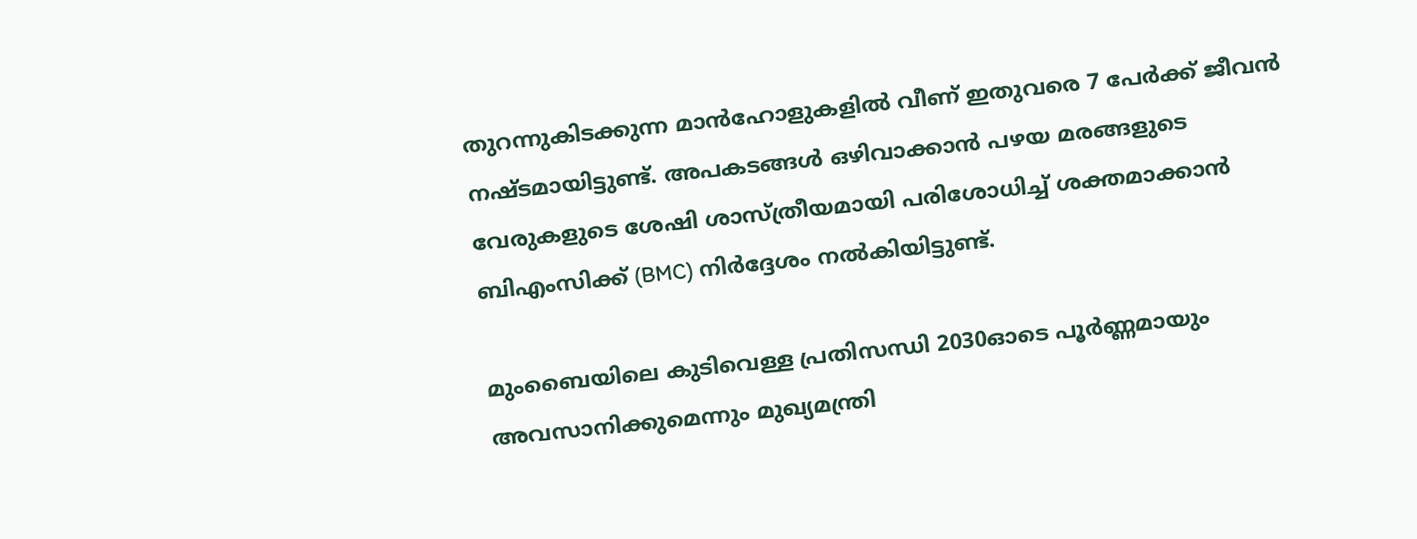തുറന്നുകിടക്കുന്ന മാൻഹോളുകളിൽ വീണ് ഇതുവരെ 7 പേർക്ക് ജീവൻ നഷ്ടമായിട്ടുണ്ട്. അപകടങ്ങൾ ഒഴിവാക്കാൻ പഴയ മരങ്ങളുടെ വേരുകളുടെ ശേഷി ശാസ്ത്രീയമായി പരിശോധിച്ച് ശക്തമാക്കാൻ ബിഎംസിക്ക് (BMC) നിർദ്ദേശം നൽകിയിട്ടുണ്ട്.

മുംബൈയിലെ കുടിവെള്ള പ്രതിസന്ധി 2030ഓടെ പൂർണ്ണമായും അവസാനിക്കുമെന്നും മുഖ്യമന്ത്രി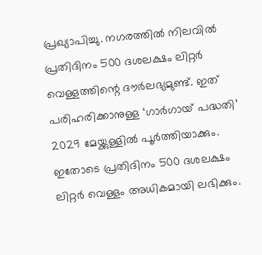പ്രഖ്യാപിച്ചു. നഗരത്തിൽ നിലവിൽ പ്രതിദിനം 500 ദശലക്ഷം ലിറ്റർ വെള്ളത്തിന്റെ ദൗർലഭ്യമുണ്ട്. ഇത് പരിഹരിക്കാനുള്ള ‘ഗാർഗായ് പദ്ധതി’ 2029 മേയ്ക്കുള്ളിൽ പൂർത്തിയാക്കും. ഇതോടെ പ്രതിദിനം 500 ദശലക്ഷം ലിറ്റർ വെള്ളം അധികമായി ലഭിക്കും.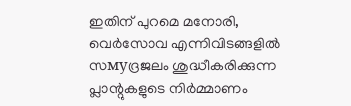ഇതിന് പുറമെ മനോരി, വെർസോവ എന്നിവിടങ്ങളിൽ സмуദ്രജലം ശുദ്ധീകരിക്കുന്ന പ്ലാന്റുകളുടെ നിർമ്മാണം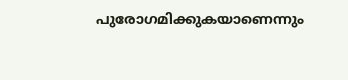പുരോഗമിക്കുകയാണെന്നും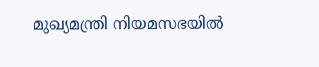മുഖ്യമന്ത്രി നിയമസഭയിൽ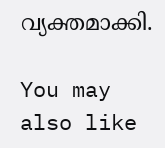വ്യക്തമാക്കി.

You may also like